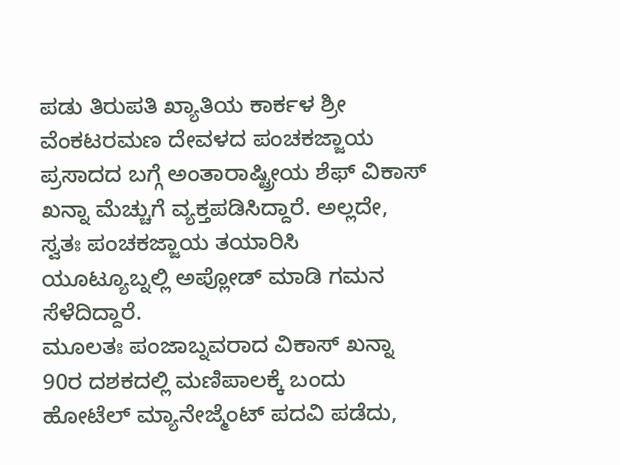ಪಡು ತಿರುಪತಿ ಖ್ಯಾತಿಯ ಕಾರ್ಕಳ ಶ್ರೀ ವೆಂಕಟರಮಣ ದೇವಳದ ಪಂಚಕಜ್ಜಾಯ ಪ್ರಸಾದದ ಬಗ್ಗೆ ಅಂತಾರಾಷ್ಟ್ರೀಯ ಶೆಫ್ ವಿಕಾಸ್ ಖನ್ನಾ ಮೆಚ್ಚುಗೆ ವ್ಯಕ್ತಪಡಿಸಿದ್ದಾರೆ. ಅಲ್ಲದೇ, ಸ್ವತಃ ಪಂಚಕಜ್ಜಾಯ ತಯಾರಿಸಿ ಯೂಟ್ಯೂಬ್ನಲ್ಲಿ ಅಪ್ಲೋಡ್ ಮಾಡಿ ಗಮನ ಸೆಳೆದಿದ್ದಾರೆ.
ಮೂಲತಃ ಪಂಜಾಬ್ನವರಾದ ವಿಕಾಸ್ ಖನ್ನಾ 90ರ ದಶಕದಲ್ಲಿ ಮಣಿಪಾಲಕ್ಕೆ ಬಂದು ಹೋಟೆಲ್ ಮ್ಯಾನೇಜ್ಮೆಂಟ್ ಪದವಿ ಪಡೆದು,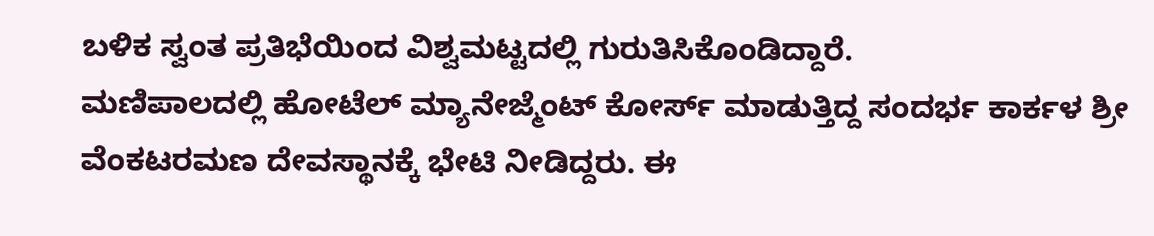ಬಳಿಕ ಸ್ವಂತ ಪ್ರತಿಭೆಯಿಂದ ವಿಶ್ವಮಟ್ಟದಲ್ಲಿ ಗುರುತಿಸಿಕೊಂಡಿದ್ದಾರೆ.
ಮಣಿಪಾಲದಲ್ಲಿ ಹೋಟೆಲ್ ಮ್ಯಾನೇಜ್ಮೆಂಟ್ ಕೋರ್ಸ್ ಮಾಡುತ್ತಿದ್ದ ಸಂದರ್ಭ ಕಾರ್ಕಳ ಶ್ರೀ ವೆಂಕಟರಮಣ ದೇವಸ್ಥಾನಕ್ಕೆ ಭೇಟಿ ನೀಡಿದ್ದರು. ಈ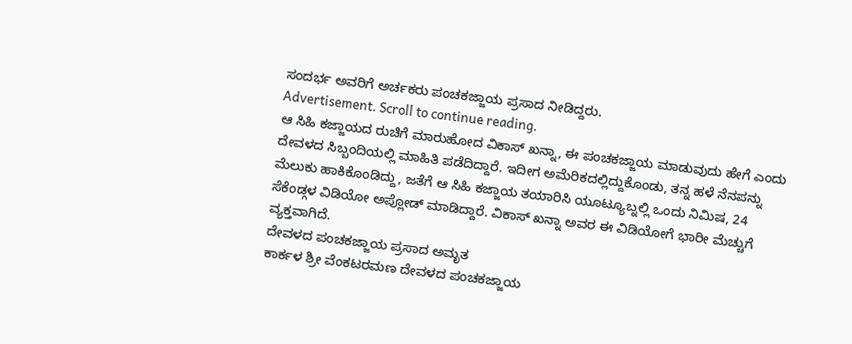ಸಂದರ್ಭ ಅವರಿಗೆ ಅರ್ಚಕರು ಪಂಚಕಜ್ಜಾಯ ಪ್ರಸಾದ ನೀಡಿದ್ದರು.
Advertisement. Scroll to continue reading.
ಆ ಸಿಹಿ ಕಜ್ಜಾಯದ ರುಚಿಗೆ ಮಾರುಹೋದ ವಿಕಾಸ್ ಖನ್ನಾ, ಈ ಪಂಚಕಜ್ಜಾಯ ಮಾಡುವುದು ಹೇಗೆ ಎಂದು ದೇವಳದ ಸಿಬ್ಬಂದಿಯಲ್ಲಿ ಮಾಹಿತಿ ಪಡೆದಿದ್ದಾರೆ. ಇದೀಗ ಅಮೆರಿಕದಲ್ಲಿದ್ದುಕೊಂಡು, ತನ್ನ ಹಳೆ ನೆನಪನ್ನು ಮೆಲುಕು ಹಾಕಿಕೊಂಡಿದ್ದು, ಜತೆಗೆ ಆ ಸಿಹಿ ಕಜ್ಜಾಯ ತಯಾರಿಸಿ ಯೂಟ್ಯೂಬ್ನಲ್ಲಿ ಒಂದು ನಿಮಿಷ, 24 ಸೆಕೆಂಡ್ಗಳ ವಿಡಿಯೋ ಅಪ್ಲೋಡ್ ಮಾಡಿದ್ದಾರೆ. ವಿಕಾಸ್ ಖನ್ನಾ ಅವರ ಈ ವಿಡಿಯೋಗೆ ಭಾರೀ ಮೆಚ್ಚುಗೆ ವ್ಯಕ್ತವಾಗಿದೆ.
ದೇವಳದ ಪಂಚಕಜ್ಜಾಯ ಪ್ರಸಾದ ಅಮೃತ
ಕಾರ್ಕಳ ಶ್ರೀ ವೆಂಕಟರಮಣ ದೇವಳದ ಪಂಚಕಜ್ಜಾಯ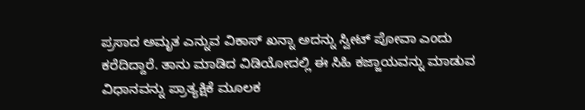ಪ್ರಸಾದ ಅಮೃತ ಎನ್ನುವ ವಿಕಾಸ್ ಖನ್ನಾ ಅದನ್ನು ಸ್ವೀಟ್ ಪೋವಾ ಎಂದು ಕರೆದಿದ್ದಾರೆ. ತಾನು ಮಾಡಿದ ವಿಡಿಯೋದಲ್ಲಿ ಈ ಸಿಹಿ ಕಜ್ಜಾಯವನ್ನು ಮಾಡುವ ವಿಧಾನವನ್ನು ಪ್ರಾತ್ಯಕ್ಷಿಕೆ ಮೂಲಕ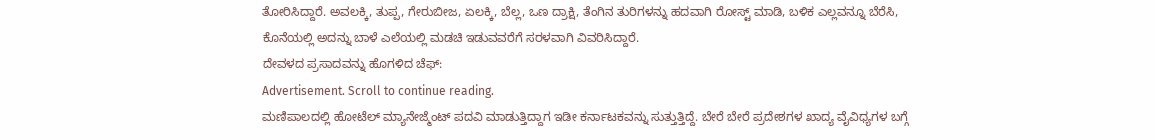ತೋರಿಸಿದ್ದಾರೆ. ಅವಲಕ್ಕಿ, ತುಪ್ಪ, ಗೇರುಬೀಜ, ಏಲಕ್ಕಿ, ಬೆಲ್ಲ, ಒಣ ದ್ರಾಕ್ಷಿ, ತೆಂಗಿನ ತುರಿಗಳನ್ನು ಹದವಾಗಿ ರೋಸ್ಟ್ ಮಾಡಿ, ಬಳಿಕ ಎಲ್ಲವನ್ನೂ ಬೆರೆಸಿ, ಕೊನೆಯಲ್ಲಿ ಅದನ್ನು ಬಾಳೆ ಎಲೆಯಲ್ಲಿ ಮಡಚಿ ಇಡುವವರೆಗೆ ಸರಳವಾಗಿ ವಿವರಿಸಿದ್ದಾರೆ.
ದೇವಳದ ಪ್ರಸಾದವನ್ನು ಹೊಗಳಿದ ಚೆಫ್:
Advertisement. Scroll to continue reading.
ಮಣಿಪಾಲದಲ್ಲಿ ಹೋಟೆಲ್ ಮ್ಯಾನೇಜ್ಮೆಂಟ್ ಪದವಿ ಮಾಡುತ್ತಿದ್ದಾಗ ಇಡೀ ಕರ್ನಾಟಕವನ್ನು ಸುತ್ತುತ್ತಿದ್ದೆ. ಬೇರೆ ಬೇರೆ ಪ್ರದೇಶಗಳ ಖಾದ್ಯ ವೈವಿಧ್ಯಗಳ ಬಗ್ಗೆ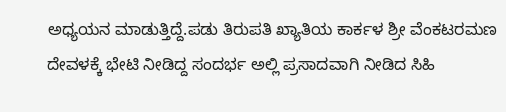ಅಧ್ಯಯನ ಮಾಡುತ್ತಿದ್ದೆ.ಪಡು ತಿರುಪತಿ ಖ್ಯಾತಿಯ ಕಾರ್ಕಳ ಶ್ರೀ ವೆಂಕಟರಮಣ ದೇವಳಕ್ಕೆ ಭೇಟಿ ನೀಡಿದ್ದ ಸಂದರ್ಭ ಅಲ್ಲಿ ಪ್ರಸಾದವಾಗಿ ನೀಡಿದ ಸಿಹಿ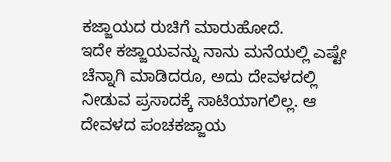ಕಜ್ಜಾಯದ ರುಚಿಗೆ ಮಾರುಹೋದೆ.
ಇದೇ ಕಜ್ಜಾಯವನ್ನು ನಾನು ಮನೆಯಲ್ಲಿ ಎಷ್ಟೇ ಚೆನ್ನಾಗಿ ಮಾಡಿದರೂ, ಅದು ದೇವಳದಲ್ಲಿ ನೀಡುವ ಪ್ರಸಾದಕ್ಕೆ ಸಾಟಿಯಾಗಲಿಲ್ಲ. ಆ ದೇವಳದ ಪಂಚಕಜ್ಜಾಯ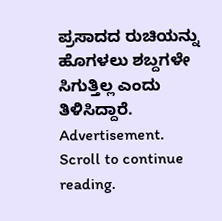ಪ್ರಸಾದದ ರುಚಿಯನ್ನು ಹೊಗಳಲು ಶಬ್ದಗಳೇ ಸಿಗುತ್ತಿಲ್ಲ ಎಂದು ತಿಳಿಸಿದ್ದಾರೆ.
Advertisement. Scroll to continue reading.